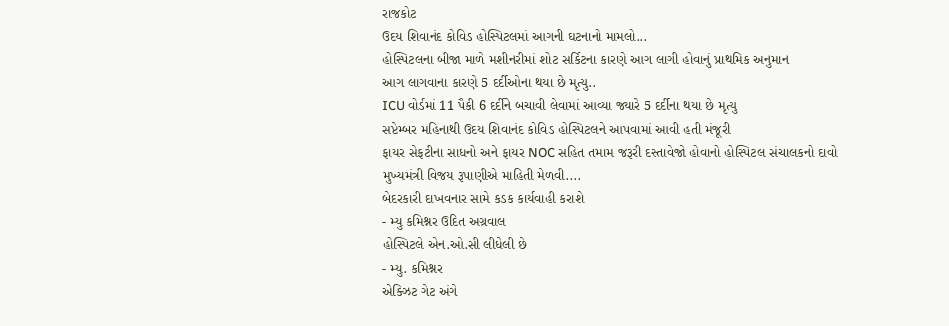રાજકોટ
ઉદય શિવાનંદ કોવિડ હોસ્પિટલમાં આગની ઘટનાનો મામલો...
હોસ્પિટલના બીજા માળે મશીનરીમાં શોટ સર્કિટના કારણે આગ લાગી હોવાનું પ્રાથમિક અનુમાન
આગ લાગવાના કારણે 5 દર્દીઓના થયા છે મૃત્યુ..
ICU વોર્ડમાં 11 પૈકી 6 દર્દીને બચાવી લેવામાં આવ્યા જ્યારે 5 દર્દીના થયા છે મૃત્યુ
સપ્ટેમ્બર મહિનાથી ઉદય શિવાનંદ કોવિડ હોસ્પિટલને આપવામાં આવી હતી મંજૂરી
ફાયર સેફટીના સાધનો અને ફાયર NOC સહિત તમામ જરૂરી દસ્તાવેજો હોવાનો હોસ્પિટલ સંચાલકનો દાવો
મુખ્યમંત્રી વિજય રૂપાણીએ માહિતી મેળવી....
બેદરકારી દાખવનાર સામે કડક કાર્યવાહી કરાશે
- મ્યુ કમિશ્નર ઉદિત અગ્રવાલ
હોસ્પિટલે એન.ઓ.સી લીધેલી છે
- મ્યુ. કમિશ્નર
એક્ઝિટ ગેટ અંગે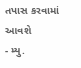તપાસ કરવામાં આવશે
- મ્યુ.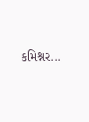કમિશ્નર...